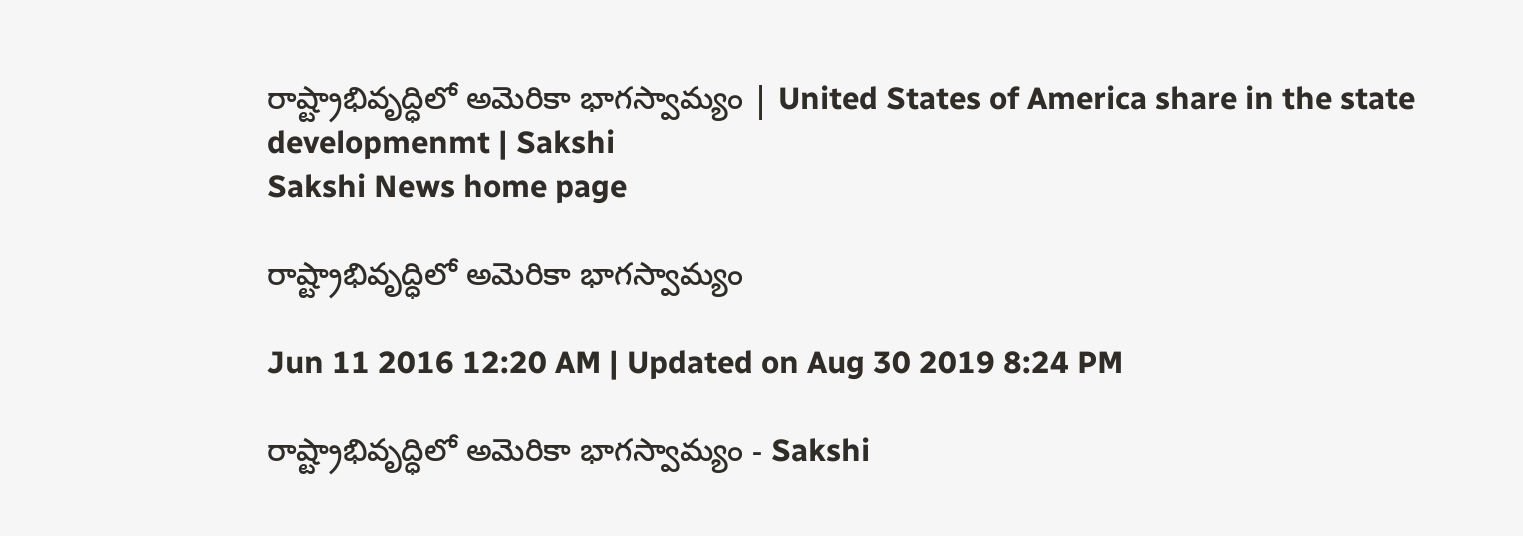రాష్ట్రాభివృద్ధిలో అమెరికా భాగస్వామ్యం | United States of America share in the state developmenmt | Sakshi
Sakshi News home page

రాష్ట్రాభివృద్ధిలో అమెరికా భాగస్వామ్యం

Jun 11 2016 12:20 AM | Updated on Aug 30 2019 8:24 PM

రాష్ట్రాభివృద్ధిలో అమెరికా భాగస్వామ్యం - Sakshi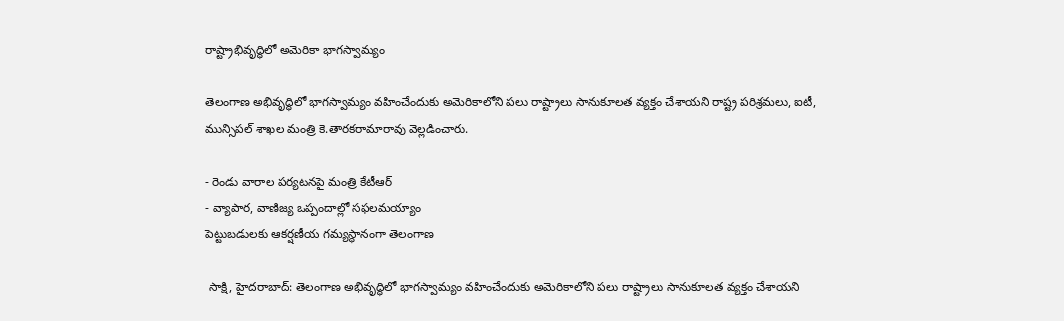రాష్ట్రాభివృద్ధిలో అమెరికా భాగస్వామ్యం

తెలంగాణ అభివృద్ధిలో భాగస్వామ్యం వహించేందుకు అమెరికాలోని పలు రాష్ట్రాలు సానుకూలత వ్యక్తం చేశాయని రాష్ట్ర పరిశ్రమలు, ఐటీ, మున్సిపల్ శాఖల మంత్రి కె.తారకరామారావు వెల్లడించారు.

- రెండు వారాల పర్యటనపై మంత్రి కేటీఆర్
- వ్యాపార, వాణిజ్య ఒప్పందాల్లో సఫలమయ్యాం
పెట్టుబడులకు ఆకర్షణీయ గమ్యస్థానంగా తెలంగాణ

 సాక్షి, హైదరాబాద్: తెలంగాణ అభివృద్ధిలో భాగస్వామ్యం వహించేందుకు అమెరికాలోని పలు రాష్ట్రాలు సానుకూలత వ్యక్తం చేశాయని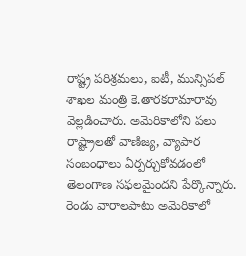రాష్ట్ర పరిశ్రమలు, ఐటీ, మున్సిపల్ శాఖల మంత్రి కె.తారకరామారావు వెల్లడించారు. అమెరికాలోని పలు రాష్ట్రాలతో వాణిజ్య, వ్యాపార సంబంధాలు ఏర్పర్చుకోవడంలో తెలంగాణ సఫలమైందని పేర్కొన్నారు. రెండు వారాలపాటు అమెరికాలో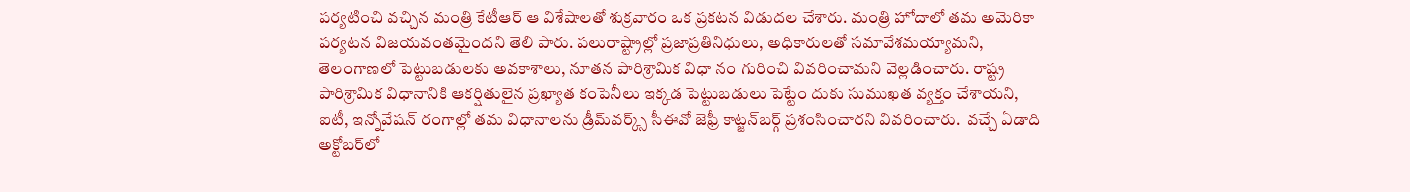పర్యటించి వచ్చిన మంత్రి కేటీఆర్ ఆ విశేషాలతో శుక్రవారం ఒక ప్రకటన విడుదల చేశారు. మంత్రి హోదాలో తమ అమెరికా పర్యటన విజయవంతమైందని తెలి పారు. పలురాష్ట్రాల్లో ప్రజాప్రతినిధులు, అధికారులతో సమావేశమయ్యామని, తెలంగాణలో పెట్టుబడులకు అవకాశాలు, నూతన పారిశ్రామిక విధా నం గురించి వివరించామని వెల్లడించారు. రాష్ట్ర పారిశ్రామిక విధానానికి ఆకర్షితులైన ప్రఖ్యాత కంపెనీలు ఇక్కడ పెట్టుబడులు పెట్టేం దుకు సుముఖత వ్యక్తం చేశాయని, ఐటీ, ఇన్నోవేషన్ రంగాల్లో తమ విధానాలను డ్రీమ్‌వర్క్స్ సీఈవో జెఫ్రీ కాట్జన్‌బర్గ్ ప్రశంసించారని వివరించారు.  వచ్చే ఏడాది అక్టోబర్‌లో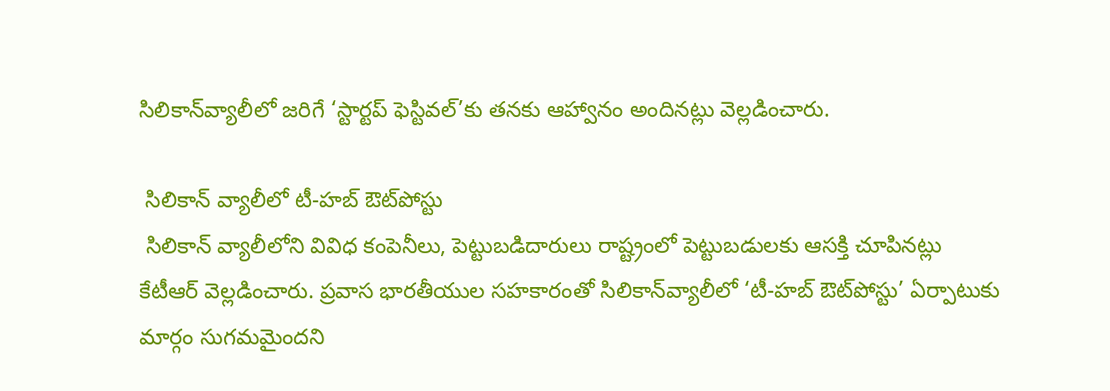సిలికాన్‌వ్యాలీలో జరిగే ‘స్టార్టప్ ఫెస్టివల్’కు తనకు ఆహ్వానం అందినట్లు వెల్లడించారు.

 సిలికాన్ వ్యాలీలో టీ-హబ్ ఔట్‌పోస్టు
 సిలికాన్ వ్యాలీలోని వివిధ కంపెనీలు, పెట్టుబడిదారులు రాష్ట్రంలో పెట్టుబడులకు ఆసక్తి చూపినట్లు  కేటీఆర్ వెల్లడించారు. ప్రవాస భారతీయుల సహకారంతో సిలికాన్‌వ్యాలీలో ‘టీ-హబ్ ఔట్‌పోస్టు’ ఏర్పాటుకు మార్గం సుగమమైందని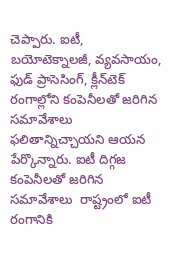చెప్పారు. ఐటీ, బయోటెక్నాలజీ, వ్యవసాయం, ఫుడ్ ప్రాసెసింగ్, క్లీన్‌టెక్ రంగాల్లోని కంపెనీలతో జరిగిన సమావేశాలు  ఫలితాన్నిచ్చాయని ఆయన పేర్కొన్నారు. ఐటీ దిగ్గజ కంపెనీలతో జరిగిన సమావేశాలు  రాష్ట్రంలో ఐటీ రంగానికి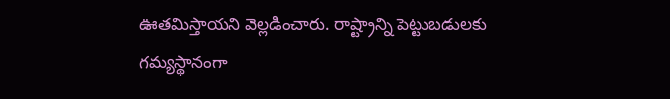ఊతమిస్తాయని వెల్లడించారు. రాష్ట్రాన్ని పెట్టుబడులకు  గమ్యస్థానంగా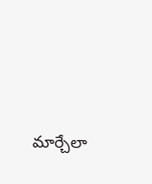మార్చేలా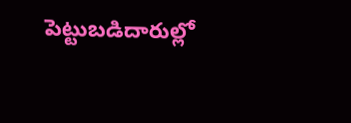పెట్టుబడిదారుల్లో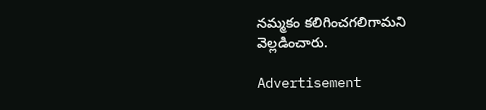నమ్మకం కలిగించగలిగామని వెల్లడించారు.

Advertisement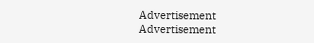Advertisement
Advertisement